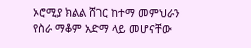ኦሮሚያ ክልል ሸገር ከተማ መምህራን የስራ ማቆም አድማ ላይ መሆናቸው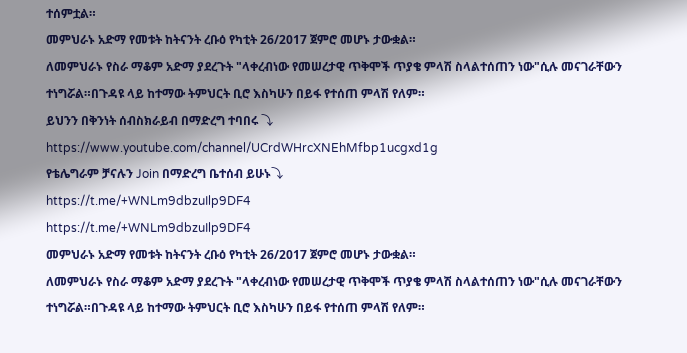ተሰምቷል።
መምህራኑ አድማ የመቱት ከትናንት ረቡዕ የካቲት 26/2017 ጀምሮ መሆኑ ታውቋል።
ለመምህራኑ የስራ ማቆም አድማ ያደረጉት "ላቀረብነው የመሠረታዊ ጥቅሞች ጥያቄ ምላሽ ስላልተሰጠን ነው"ሲሉ መናገራቸውን ተነግሯል።በጉዳዩ ላይ ከተማው ትምህርት ቢሮ እስካሁን በይፋ የተሰጠ ምላሽ የለም።
ይህንን በቅንነት ሰብስክራይብ በማድረግ ተባበሩ ⤵
https://www.youtube.com/channel/UCrdWHrcXNEhMfbp1ucgxd1g
የቴሌግራም ቻናሉን Join በማድረግ ቤተሰብ ይሁኑ⤵
https://t.me/+WNLm9dbzuIlp9DF4
https://t.me/+WNLm9dbzuIlp9DF4
መምህራኑ አድማ የመቱት ከትናንት ረቡዕ የካቲት 26/2017 ጀምሮ መሆኑ ታውቋል።
ለመምህራኑ የስራ ማቆም አድማ ያደረጉት "ላቀረብነው የመሠረታዊ ጥቅሞች ጥያቄ ምላሽ ስላልተሰጠን ነው"ሲሉ መናገራቸውን ተነግሯል።በጉዳዩ ላይ ከተማው ትምህርት ቢሮ እስካሁን በይፋ የተሰጠ ምላሽ የለም።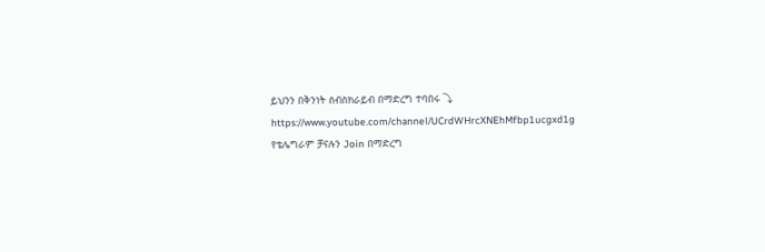ይህንን በቅንነት ሰብስክራይብ በማድረግ ተባበሩ ⤵
https://www.youtube.com/channel/UCrdWHrcXNEhMfbp1ucgxd1g
የቴሌግራም ቻናሉን Join በማድረግ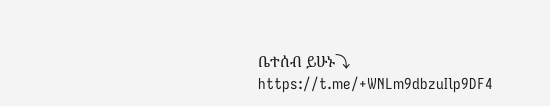ቤተሰብ ይሁኑ⤵
https://t.me/+WNLm9dbzuIlp9DF4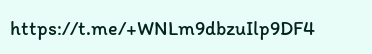https://t.me/+WNLm9dbzuIlp9DF4